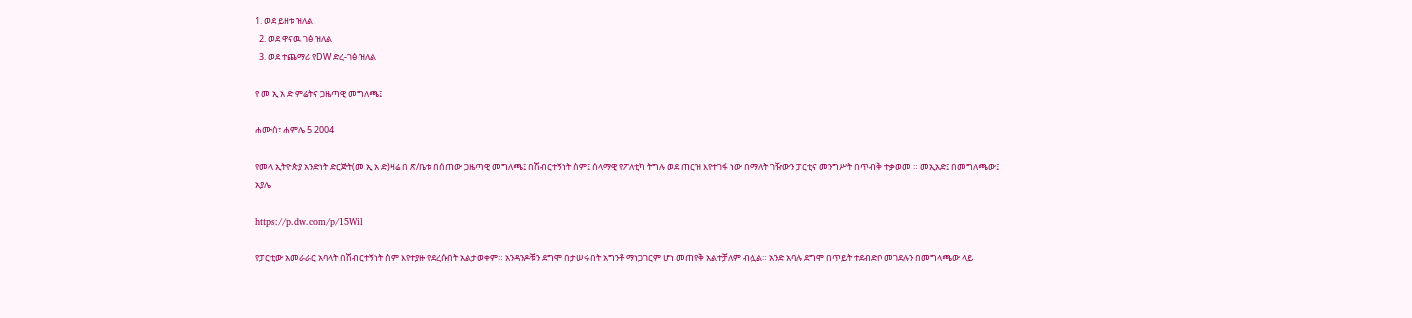1. ወደ ይዘቱ ዝለል
  2. ወደ ዋናዉ ገፅ ዝለል
  3. ወደ ተጨማሪ የDW ድረ-ገፅ ዝለል

የ መ ኢ አ ድ ምሬትና ጋዜጣዊ መግለጫ፤

ሐሙስ፣ ሐምሌ 5 2004

የመላ ኢትዮጵያ አንድነት ድርጅት(መ ኢ አ ድ)ዛሬ በ ጽ/ቤቱ በሰጠው ጋዜጣዊ መግለጫ፤ በሽብርተኝነት ስም፤ ሰላማዊ የፖለቲካ ትግሉ ወደ ጠርዝ እየተገፋ ነው በማለት ገዥውን ፓርቲና መንግሥት በጥብቅ ተቃወመ ። መኢአድ፤ በመግለጫው፤ አያሌ

https://p.dw.com/p/15Wil

የፓርቲው አመራራር አባላት በሽብርተኝነት ስም እየተያዙ የደረሱበት አልታወቀም። አንዳንዶቹን ደግሞ በታሠሩበት አግንቶ ማነጋገርም ሆነ መጠየቅ አልተቻለም ብሏል። አንድ አባሉ ደግሞ በጥይት ተደብድቦ መገደሉን በመግላጫው ላይ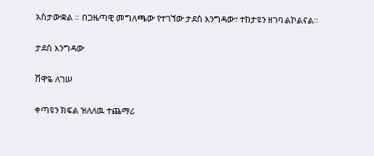አስታውቋል ። በጋዜጣዊ መግለጫው የተገኘው ታደሰ እንግዳው፣ ተከታዩን ዘገባ ልኮልናል።

ታደሰ እንግዳው

ሸዋዬ ለገሠ

ቀጣዩን ክፍል ዝለለዉ ተጨማሪ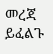መረጃ ይፈልጉ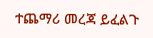ተጨማሪ መረጃ ይፈልጉ